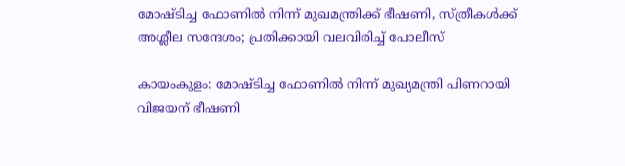മോഷ്ടിച്ച ഫോണില്‍ നിന്ന് മുഖമന്ത്രിക്ക് ഭീഷണി, സ്ത്രീകള്‍ക്ക് അശ്ലീല സന്ദേശം; പ്രതിക്കായി വലവിരിച്ച് പോലീസ്

കായംകുളം: മോഷ്ടിച്ച ഫോണില്‍ നിന്ന് മുഖ്യമന്ത്രി പിണറായി വിജയന് ഭീഷണി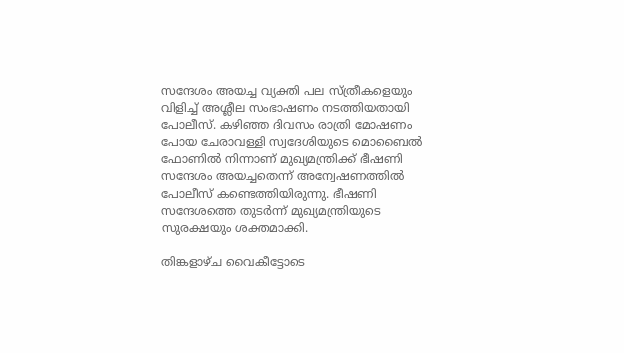സന്ദേശം അയച്ച വ്യക്തി പല സ്ത്രീകളെയും വിളിച്ച് അശ്ലീല സംഭാഷണം നടത്തിയതായി പോലീസ്. കഴിഞ്ഞ ദിവസം രാത്രി മോഷണം പോയ ചേരാവള്ളി സ്വദേശിയുടെ മൊബൈല്‍ ഫോണില്‍ നിന്നാണ് മുഖ്യമന്ത്രിക്ക് ഭീഷണി സന്ദേശം അയച്ചതെന്ന് അന്വേഷണത്തില്‍ പോലീസ് കണ്ടെത്തിയിരുന്നു. ഭീഷണി സന്ദേശത്തെ തുടര്‍ന്ന് മുഖ്യമന്ത്രിയുടെ സുരക്ഷയും ശക്തമാക്കി.

തിങ്കളാഴ്ച വൈകീട്ടോടെ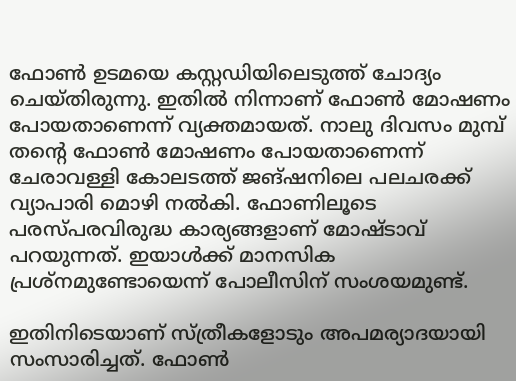ഫോണ്‍ ഉടമയെ കസ്റ്റഡിയിലെടുത്ത് ചോദ്യം ചെയ്തിരുന്നു. ഇതില്‍ നിന്നാണ് ഫോണ്‍ മോഷണം പോയതാണെന്ന് വ്യക്തമായത്. നാലു ദിവസം മുമ്പ് തന്റെ ഫോണ്‍ മോഷണം പോയതാണെന്ന് ചേരാവള്ളി കോലടത്ത് ജങ്ഷനിലെ പലചരക്ക് വ്യാപാരി മൊഴി നല്‍കി. ഫോണിലൂടെ പരസ്പരവിരുദ്ധ കാര്യങ്ങളാണ് മോഷ്ടാവ് പറയുന്നത്. ഇയാള്‍ക്ക് മാനസിക പ്രശ്‌നമുണ്ടോയെന്ന് പോലീസിന് സംശയമുണ്ട്.

ഇതിനിടെയാണ് സ്ത്രീകളോടും അപമര്യാദയായി സംസാരിച്ചത്. ഫോണ്‍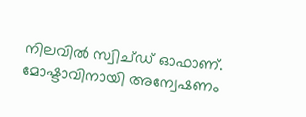നിലവില്‍ സ്വിച്ഡ് ഓഫാണ്. മോഷ്ടാവിനായി അന്വേഷണം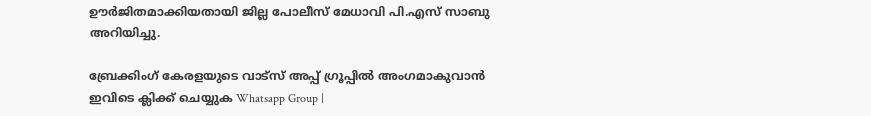ഊര്‍ജിതമാക്കിയതായി ജില്ല പോലീസ് മേധാവി പി.എസ് സാബു അറിയിച്ചു.

ബ്രേക്കിംഗ് കേരളയുടെ വാട്സ് അപ്പ് ഗ്രൂപ്പിൽ അംഗമാകുവാൻ ഇവിടെ ക്ലിക്ക് ചെയ്യുക Whatsapp Group |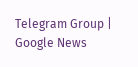Telegram Group | Google News